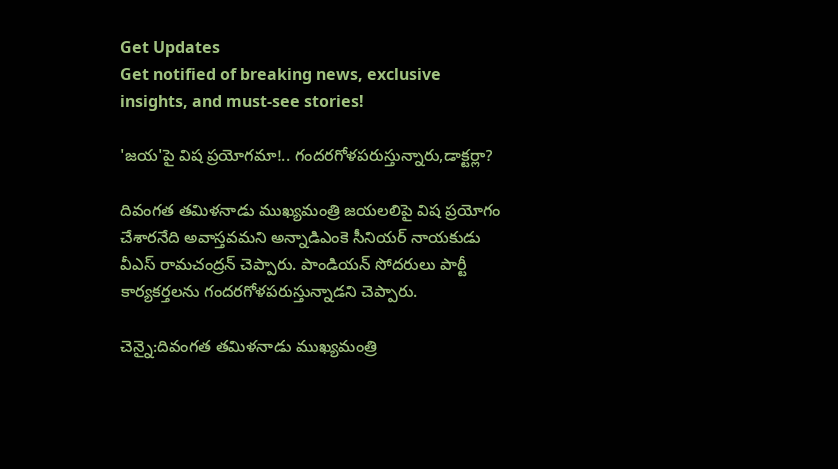Get Updates
Get notified of breaking news, exclusive insights, and must-see stories!

'జయ'పై విష ప్రయోగమా!.. గందరగోళపరుస్తున్నారు,డాక్టర్లా?

దివంగత తమిళనాడు ముఖ్యమంత్రి జయలలిపై విష ప్రయోగం చేశారనేది అవాస్తవమని అన్నాడిఎంకె సీనియర్ నాయకుడు వీఎస్ రామచంద్రన్ చెప్పారు. పాండియన్ సోదరులు పార్టీ కార్యకర్తలను గందరగోళపరుస్తున్నాడని చెప్పారు.

చెన్నై:దివంగత తమిళనాడు ముఖ్యమంత్రి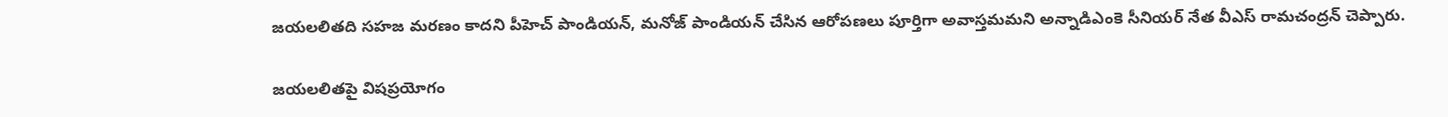జయలలితది సహజ మరణం కాదని పీహెచ్ పాండియన్, మనోజ్ పాండియన్ చేసిన ఆరోపణలు పూర్తిగా అవాస్తమమని అన్నాడిఎంకె సీనియర్ నేత వీఎస్ రామచంద్రన్ చెప్పారు.

జయలలితపై విషప్రయోగం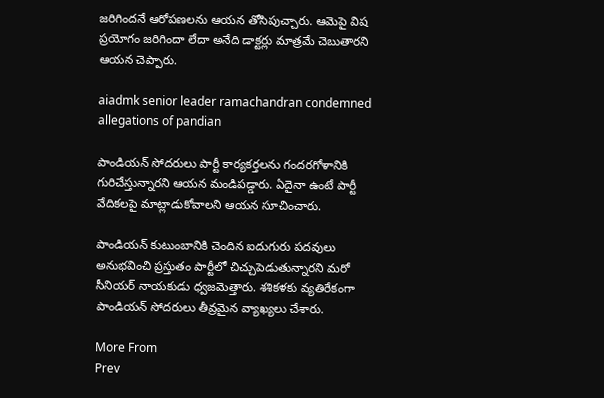జరిగిందనే ఆరోపణలను ఆయన తోసిపుచ్చారు. ఆమెపై విష ప్రయోగం జరిగిందా లేదా అనేది డాక్టర్లు మాత్రమే చెబుతారని ఆయన చెప్పారు.

aiadmk senior leader ramachandran condemned allegations of pandian

పాండియన్ సోదరులు పార్టీ కార్యకర్తలను గందరగోళానికి గురిచేస్తున్నారని ఆయన మండిపడ్డారు. ఏదైనా ఉంటే పార్టీ వేదికలపై మాట్లాడుకోవాలని ఆయన సూచించారు.

పాండియన్ కుటుంబానికి చెందిన ఐదుగురు పదవులు అనుభవించి ప్రస్తుతం పార్టీలో చిచ్చుపెడుతున్నారని మరో సీనియర్ నాయకుడు ధ్వజమెత్తారు. శశికళకు వ్యతిరేకంగా పాండియన్ సోదరులు తీవ్రమైన వ్యాఖ్యలు చేశారు.

More From
Prev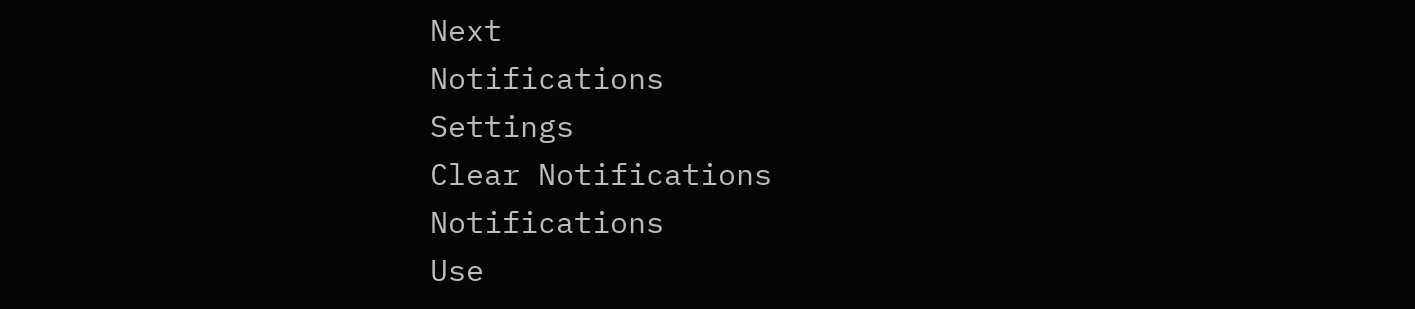Next
Notifications
Settings
Clear Notifications
Notifications
Use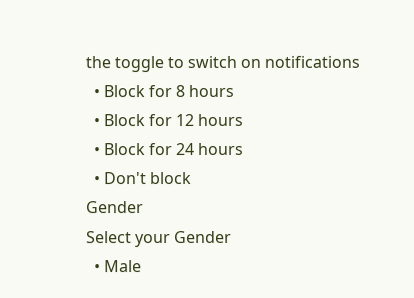the toggle to switch on notifications
  • Block for 8 hours
  • Block for 12 hours
  • Block for 24 hours
  • Don't block
Gender
Select your Gender
  • Male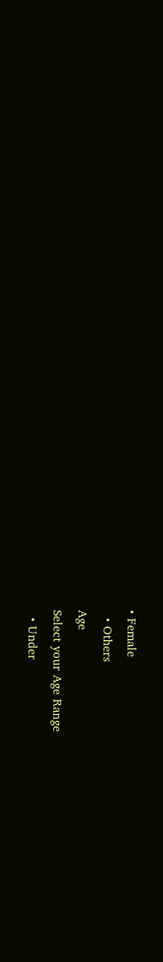• Female
  • Others
Age
Select your Age Range
  • Under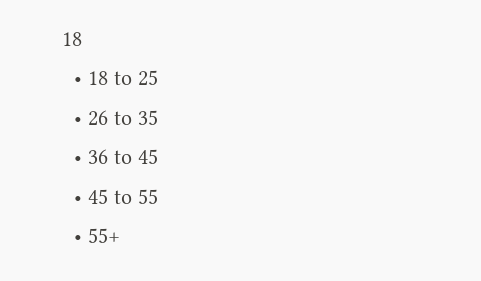18
  • 18 to 25
  • 26 to 35
  • 36 to 45
  • 45 to 55
  • 55+